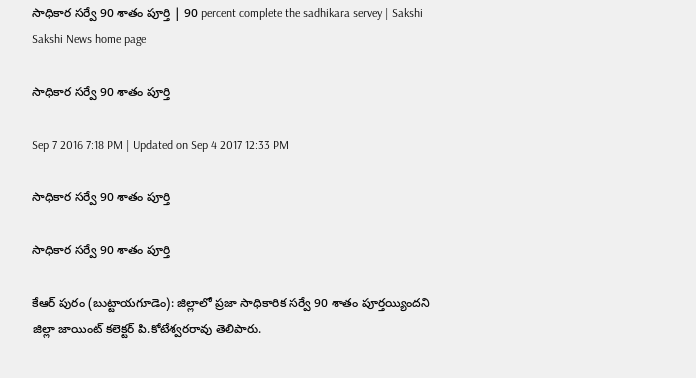సాధికార సర్వే 90 శాతం పూర్తి | 90 percent complete the sadhikara servey | Sakshi
Sakshi News home page

సాధికార సర్వే 90 శాతం పూర్తి

Sep 7 2016 7:18 PM | Updated on Sep 4 2017 12:33 PM

సాధికార సర్వే 90 శాతం పూర్తి

సాధికార సర్వే 90 శాతం పూర్తి

కేఆర్‌ పురం (బుట్టాయగూడెం): జిల్లాలో ప్రజా సాధికారిక సర్వే 90 శాతం పూర్తయ్యిందని జిల్లా జాయింట్‌ కలెక్టర్‌ పి.కోటేశ్వరరావు తెలిపారు.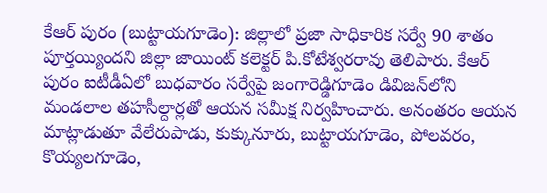కేఆర్‌ పురం (బుట్టాయగూడెం): జిల్లాలో ప్రజా సాధికారిక సర్వే 90 శాతం పూర్తయ్యిందని జిల్లా జాయింట్‌ కలెక్టర్‌ పి.కోటేశ్వరరావు తెలిపారు. కేఆర్‌ పురం ఐటీడీఏలో బుధవారం సర్వేపై జంగారెడ్డిగూడెం డివిజన్‌లోని మండలాల తహసీల్దార్లతో ఆయన సమీక్ష నిర్వహించారు. అనంతరం ఆయన మాట్లాడుతూ వేలేరుపాడు, కుక్కునూరు, బుట్టాయగూడెం, పోలవరం, కొయ్యలగూడెం,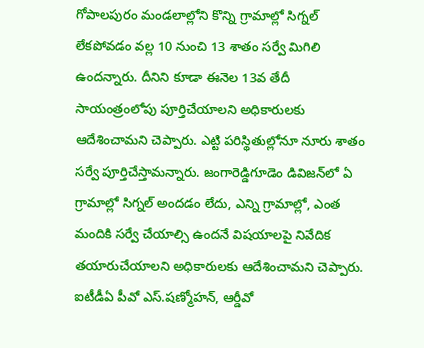గోపాలపురం మండలాల్లోని కొన్ని గ్రామాల్లో సిగ్నల్‌ లేకపోవడం వల్ల 10 నుంచి 13 శాతం సర్వే మిగిలి ఉందన్నారు. దీనిని కూడా ఈనెల 13వ తేదీ సాయంత్రంలోపు పూర్తిచేయాలని అధికారులకు ఆదేశించామని చెప్పారు. ఎట్టి పరిస్థితుల్లోనూ నూరు శాతం సర్వే పూర్తిచేస్తామన్నారు. జంగారెడ్డిగూడెం డివిజన్‌లో ఏ గ్రామాల్లో సిగ్నల్‌ అందడం లేదు, ఎన్ని గ్రామాల్లో, ఎంత మందికి సర్వే చేయాల్సి ఉందనే విషయాలపై నివేదిక తయారుచేయాలని అధికారులకు ఆదేశించామని చెప్పారు. ఐటీడీఏ పీవో ఎస్‌.షణ్మోహన్, ఆర్డీవో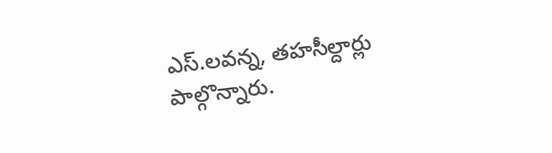ఎస్‌.లవన్న, తహసీల్దార్లు పాల్గొన్నారు.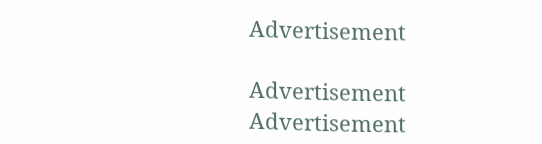Advertisement

Advertisement
Advertisement